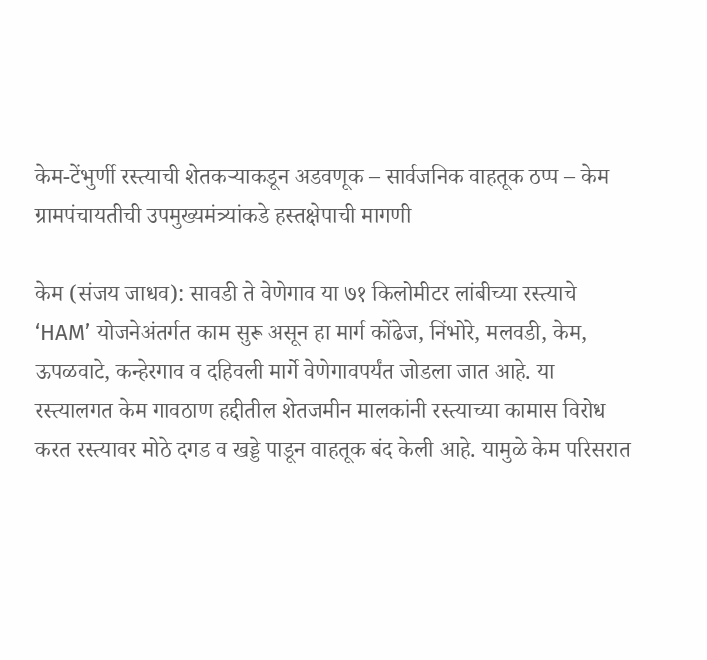केम-टेंभुर्णी रस्त्याची शेतकऱ्याकडून अडवणूक – सार्वजनिक वाहतूक ठप्प – केम ग्रामपंचायतीची उपमुख्यमंत्र्यांकडे हस्तक्षेपाची मागणी

केम (संजय जाधव): सावडी ते वेणेगाव या ७१ किलोमीटर लांबीच्या रस्त्याचे ‘HAM’ योजनेअंतर्गत काम सुरू असून हा मार्ग कोंढेज, निंभोरे, मलवडी, केम, ऊपळवाटे, कन्हेरगाव व दहिवली मार्गे वेणेगावपर्यंत जोडला जात आहे. या रस्त्यालगत केम गावठाण हद्दीतील शेतजमीन मालकांनी रस्त्याच्या कामास विरोध करत रस्त्यावर मोठे दगड व खड्डे पाडून वाहतूक बंद केली आहे. यामुळे केम परिसरात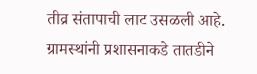तीव्र संतापाची लाट उसळली आहे. ग्रामस्थांनी प्रशासनाकडे तातडीने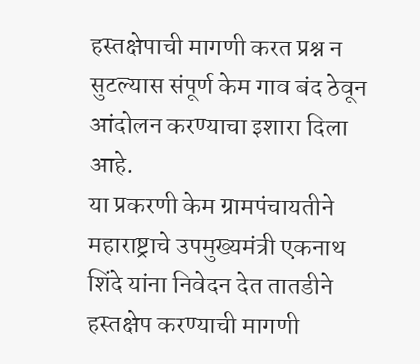हस्तक्षेपाची मागणी करत प्रश्न न सुटल्यास संपूर्ण केम गाव बंद ठेवून आंदोलन करण्याचा इशारा दिला आहे.
या प्रकरणी केम ग्रामपंचायतीने महाराष्ट्राचे उपमुख्यमंत्री एकनाथ शिंदे यांना निवेदन देत तातडीने हस्तक्षेप करण्याची मागणी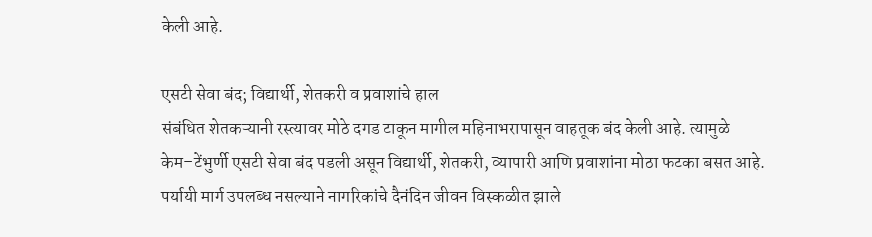केली आहे.

एसटी सेवा बंद; विद्यार्थी, शेतकरी व प्रवाशांचे हाल
संबंधित शेतकऱ्यानी रस्त्यावर मोठे दगड टाकून मागील महिनाभरापासून वाहतूक बंद केली आहे. त्यामुळे केम–टेंभुर्णी एसटी सेवा बंद पडली असून विद्यार्थी, शेतकरी, व्यापारी आणि प्रवाशांना मोठा फटका बसत आहे. पर्यायी मार्ग उपलब्ध नसल्याने नागरिकांचे दैनंदिन जीवन विस्कळीत झाले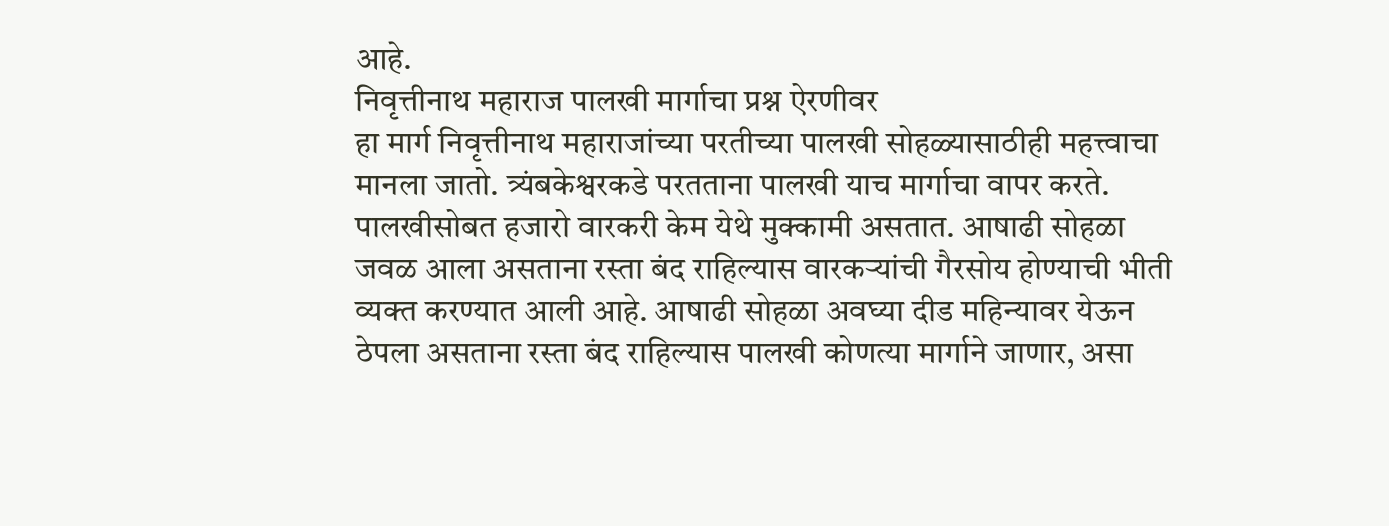आहे.
निवृत्तीनाथ महाराज पालखी मार्गाचा प्रश्न ऐरणीवर
हा मार्ग निवृत्तीनाथ महाराजांच्या परतीच्या पालखी सोहळ्यासाठीही महत्त्वाचा मानला जातो. त्र्यंबकेश्वरकडे परतताना पालखी याच मार्गाचा वापर करते. पालखीसोबत हजारो वारकरी केम येथे मुक्कामी असतात. आषाढी सोहळा जवळ आला असताना रस्ता बंद राहिल्यास वारकऱ्यांची गैरसोय होण्याची भीती व्यक्त करण्यात आली आहे. आषाढी सोहळा अवघ्या दीड महिन्यावर येऊन ठेपला असताना रस्ता बंद राहिल्यास पालखी कोणत्या मार्गाने जाणार, असा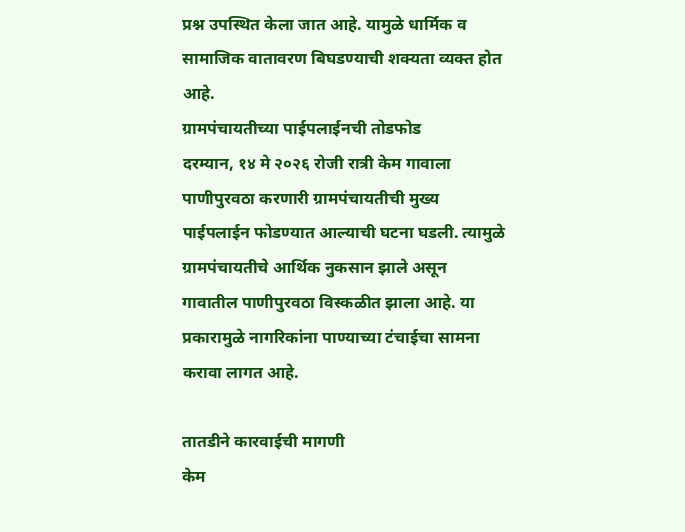प्रश्न उपस्थित केला जात आहे. यामुळे धार्मिक व सामाजिक वातावरण बिघडण्याची शक्यता व्यक्त होत आहे.
ग्रामपंचायतीच्या पाईपलाईनची तोडफोड
दरम्यान, १४ मे २०२६ रोजी रात्री केम गावाला पाणीपुरवठा करणारी ग्रामपंचायतीची मुख्य पाईपलाईन फोडण्यात आल्याची घटना घडली. त्यामुळे ग्रामपंचायतीचे आर्थिक नुकसान झाले असून गावातील पाणीपुरवठा विस्कळीत झाला आहे. या प्रकारामुळे नागरिकांना पाण्याच्या टंचाईचा सामना करावा लागत आहे.

तातडीने कारवाईची मागणी
केम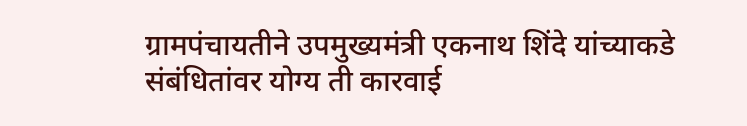ग्रामपंचायतीने उपमुख्यमंत्री एकनाथ शिंदे यांच्याकडे संबंधितांवर योग्य ती कारवाई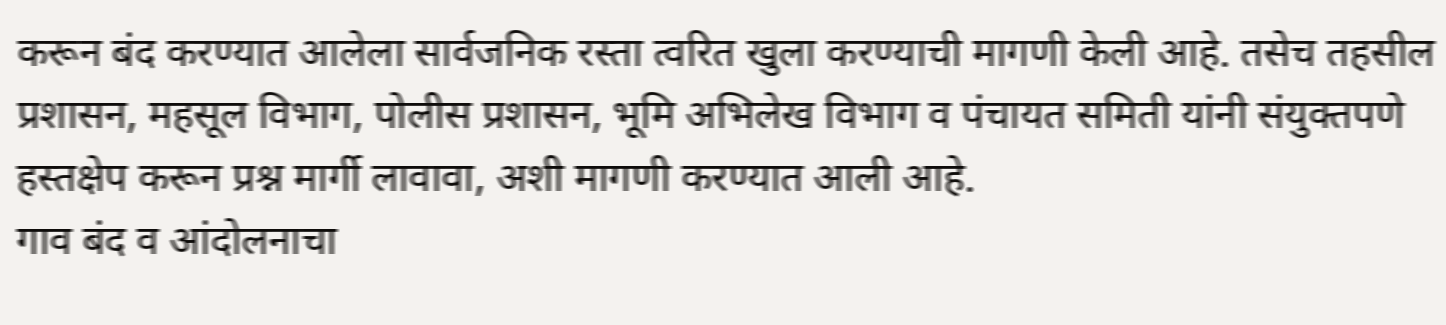करून बंद करण्यात आलेला सार्वजनिक रस्ता त्वरित खुला करण्याची मागणी केली आहे. तसेच तहसील प्रशासन, महसूल विभाग, पोलीस प्रशासन, भूमि अभिलेख विभाग व पंचायत समिती यांनी संयुक्तपणे हस्तक्षेप करून प्रश्न मार्गी लावावा, अशी मागणी करण्यात आली आहे.
गाव बंद व आंदोलनाचा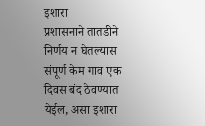इशारा
प्रशासनाने तातडीने निर्णय न घेतल्यास संपूर्ण केम गाव एक दिवस बंद ठेवण्यात येईल, असा इशारा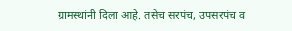ग्रामस्थांनी दिला आहे. तसेच सरपंच, उपसरपंच व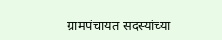ग्रामपंचायत सदस्यांच्या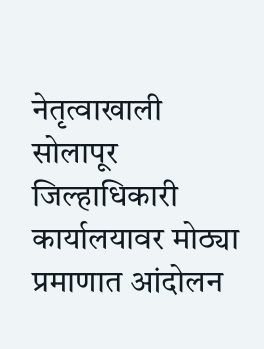नेतृत्वाखाली सोलापूर जिल्हाधिकारी कार्यालयावर मोठ्या प्रमाणात आंदोलन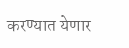करण्यात येणार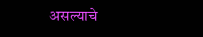असल्याचे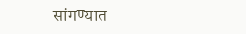सांगण्यात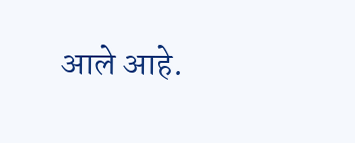आले आहे.